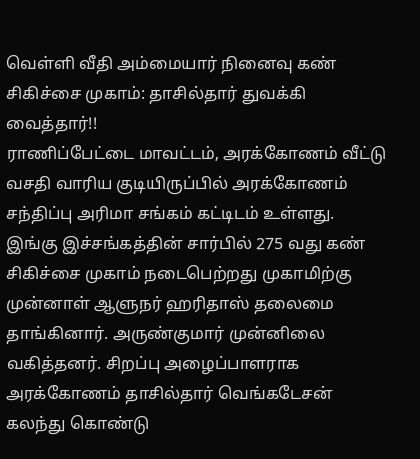வெள்ளி வீதி அம்மையார் நினைவு கண் சிகிச்சை முகாம்: தாசில்தார் துவக்கி வைத்தார்!!
ராணிப்பேட்டை மாவட்டம், அரக்கோணம் வீட்டு வசதி வாரிய குடியிருப்பில் அரக்கோணம் சந்திப்பு அரிமா சங்கம் கட்டிடம் உள்ளது. இங்கு இச்சங்கத்தின் சார்பில் 275 வது கண் சிகிச்சை முகாம் நடைபெற்றது முகாமிற்கு முன்னாள் ஆளுநர் ஹரிதாஸ் தலைமை தாங்கினார். அருண்குமார் முன்னிலை வகித்தனர். சிறப்பு அழைப்பாளராக அரக்கோணம் தாசில்தார் வெங்கடேசன் கலந்து கொண்டு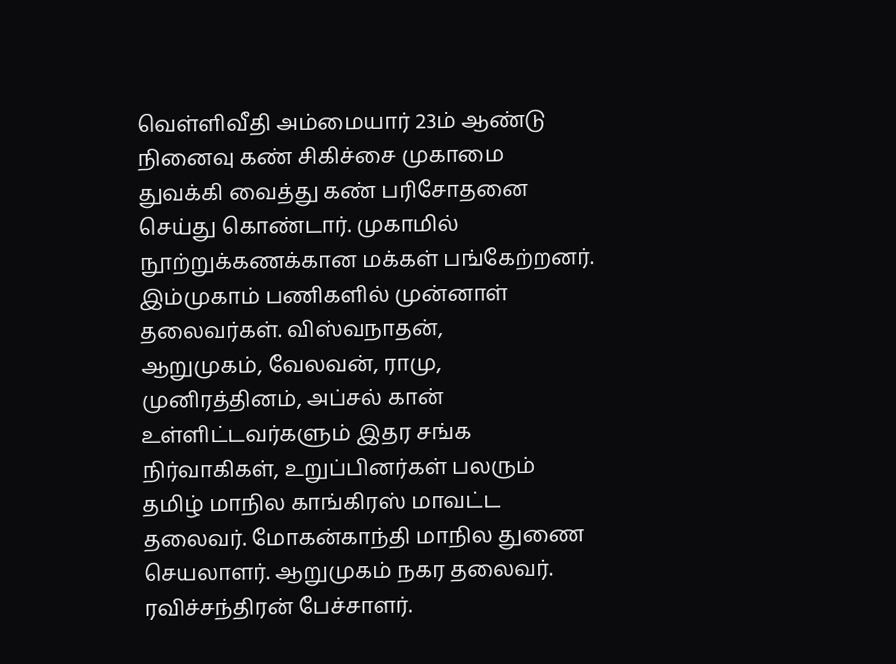வெள்ளிவீதி அம்மையார் 23ம் ஆண்டு நினைவு கண் சிகிச்சை முகாமை துவக்கி வைத்து கண் பரிசோதனை செய்து கொண்டார். முகாமில் நூற்றுக்கணக்கான மக்கள் பங்கேற்றனர். இம்முகாம் பணிகளில் முன்னாள் தலைவர்கள். விஸ்வநாதன்,
ஆறுமுகம், வேலவன், ராமு, முனிரத்தினம், அப்சல் கான் உள்ளிட்டவர்களும் இதர சங்க நிர்வாகிகள், உறுப்பினர்கள் பலரும் தமிழ் மாநில காங்கிரஸ் மாவட்ட தலைவர். மோகன்காந்தி மாநில துணை செயலாளர். ஆறுமுகம் நகர தலைவர். ரவிச்சந்திரன் பேச்சாளர்.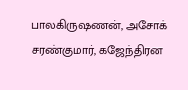பாலகிருஷணன், அசோக் சரண்குமார், கஜேந்திரன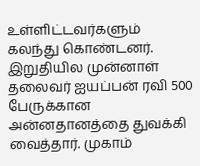உள்ளிட்டவர்களும் கலந்து கொண்டனர். இறுதியில முன்னாள் தலைவர் ஐயப்பன் ரவி 500 பேருக்கான அன்னதானத்தை துவக்கி வைத்தார். முகாம்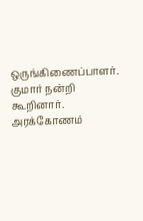ஒருங்கிணைப்பாளர். குமார் நன்றி கூறினார்.
அரக்கோணம்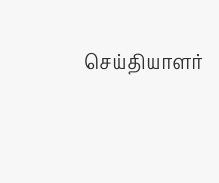செய்தியாளர்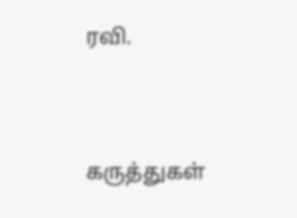ரவி.




கருத்துகள்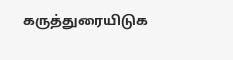கருத்துரையிடுக